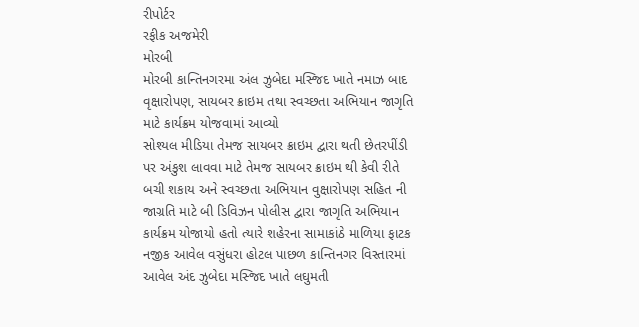રીપોર્ટર
રફીક અજમેરી
મોરબી
મોરબી કાન્તિનગરમા અંલ ઝુબેદા મસ્જિદ ખાતે નમાઝ બાદ વૃક્ષારોપણ, સાયબર ક્રાઇમ તથા સ્વચ્છતા અભિયાન જાગૃતિ માટે કાર્યક્રમ યોજવામાં આવ્યો
સોશ્યલ મીડિયા તેમજ સાયબર ક્રાઇમ દ્વારા થતી છેતરપીંડી પર અંકુશ લાવવા માટે તેમજ સાયબર ક્રાઇમ થી કેવી રીતે બચી શકાય અને સ્વચ્છતા અભિયાન વુક્ષારોપણ સહિત ની જાગ્રતિ માટે બી ડિવિઝન પોલીસ દ્વારા જાગૃતિ અભિયાન કાર્યક્રમ યોજાયો હતો ત્યારે શહેરના સામાકાંઠે માળિયા ફાટક નજીક આવેલ વસુંધરા હોટલ પાછળ કાન્તિનગર વિસ્તારમાં આવેલ અંદ ઝુબેદા મસ્જિદ ખાતે લઘુમતી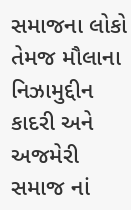સમાજના લોકો તેમજ મૌલાના નિઝામુદ્દીન કાદરી અને અજમેરી સમાજ નાં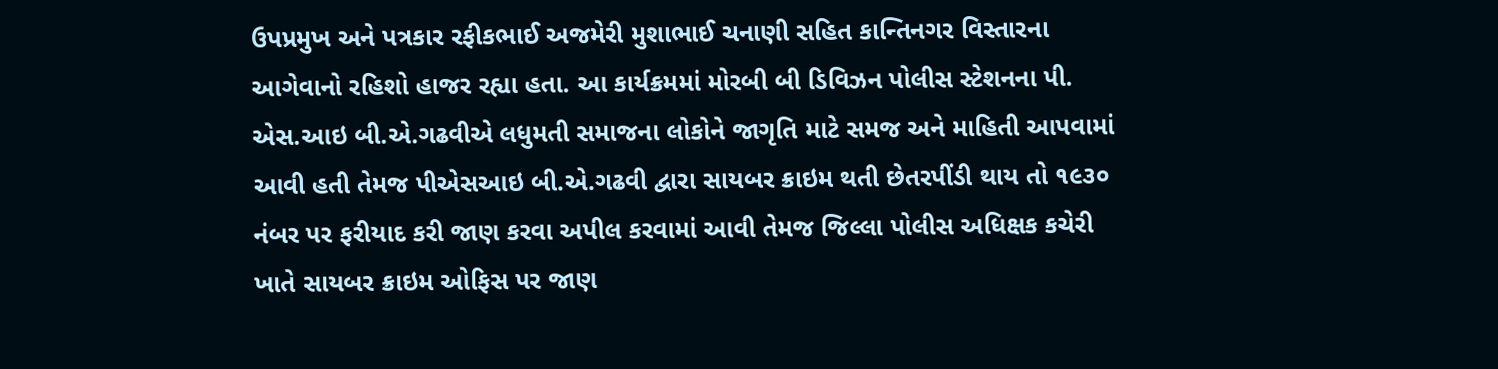ઉપપ્રમુખ અને પત્રકાર રફીકભાઈ અજમેરી મુશાભાઈ ચનાણી સહિત કાન્તિનગર વિસ્તારના આગેવાનો રહિશો હાજર રહ્યા હતા. આ કાર્યક્રમમાં મોરબી બી ડિવિઝન પોલીસ સ્ટેશનના પી. એસ.આઇ બી.એ.ગઢવીએ લધુમતી સમાજના લોકોને જાગૃતિ માટે સમજ અને માહિતી આપવામાં આવી હતી તેમજ પીએસઆઇ બી.એ.ગઢવી દ્વારા સાયબર ક્રાઇમ થતી છેતરપીંડી થાય તો ૧૯૩૦ નંબર પર ફરીયાદ કરી જાણ કરવા અપીલ કરવામાં આવી તેમજ જિલ્લા પોલીસ અધિક્ષક કચેરી ખાતે સાયબર ક્રાઇમ ઓફિસ પર જાણ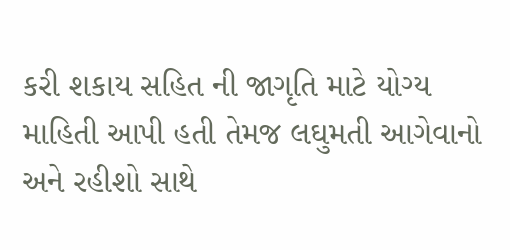કરી શકાય સહિત ની જાગૃતિ માટે યોગ્ય માહિતી આપી હતી તેમજ લઘુમતી આગેવાનો અને રહીશો સાથે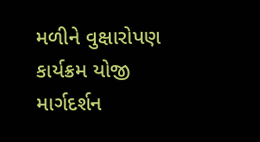મળીને વુક્ષારોપણ કાર્યક્રમ યોજી માર્ગદર્શન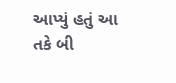આપ્યું હતું આ તકે બી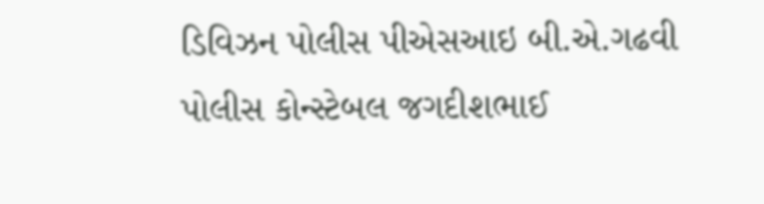ડિવિઝન પોલીસ પીએસઆઇ બી.એ.ગઢવી પોલીસ કોન્સ્ટેબલ જગદીશભાઈ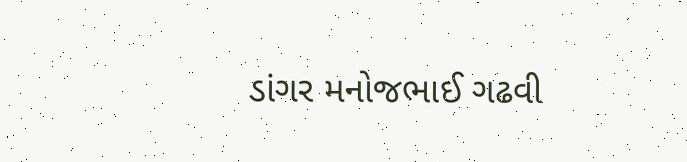ડાંગર મનોજભાઈ ગઢવી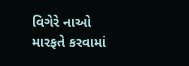વિગેરે નાઓ મારફતે કરવામાં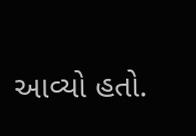આવ્યો હતો.